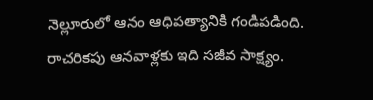నెల్లూరులో ఆనం ఆధిపత్యానికి గండిపడింది. రాచరికపు ఆనవాళ్లకు ఇది సజీవ సాక్ష్యం.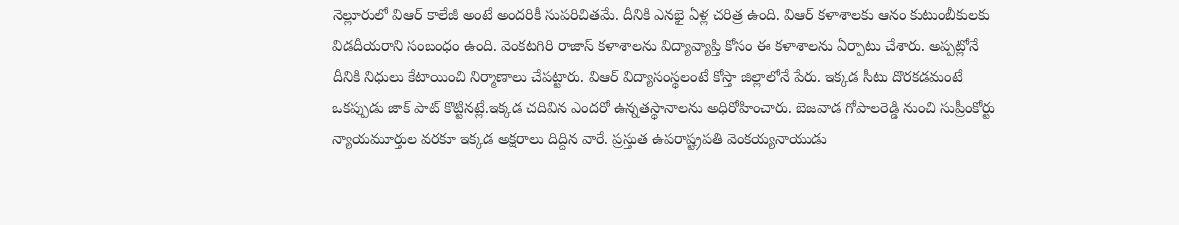నెల్లూరులో విఆర్ కాలేజీ అంటే అందరికీ సుపరిచితమే. దీనికి ఎనభై ఏళ్ల చరిత్ర ఉంది. విఆర్ కళాశాలకు ఆనం కుటుంబీకులకు విడదీయరాని సంబంధం ఉంది. వెంకటగిరి రాజాస్ కళాశాలను విద్యావ్యాప్తి కోసం ఈ కళాశాలను ఏర్పాటు చేశారు. అప్పట్లోనే దీనికి నిధులు కేటాయించి నిర్మాణాలు చేపట్టారు. విఆర్ విద్యాసంస్థలంటే కోస్తా జిల్లాలోనే పేరు. ఇక్కడ సీటు దొరకడమంటే ఒకప్పుడు జాక్ పాట్ కొట్టినట్లే.ఇక్కడ చదివిన ఎందరో ఉన్నతస్థానాలను అధిరోహించారు. బెజవాడ గోపాలరెడ్డి నుంచి సుప్రీంకోర్టు న్యాయమూర్తుల వరకూ ఇక్కడ అక్షరాలు దిద్దిన వారే. ప్రస్తుత ఉపరాష్ట్రపతి వెంకయ్యనాయుడు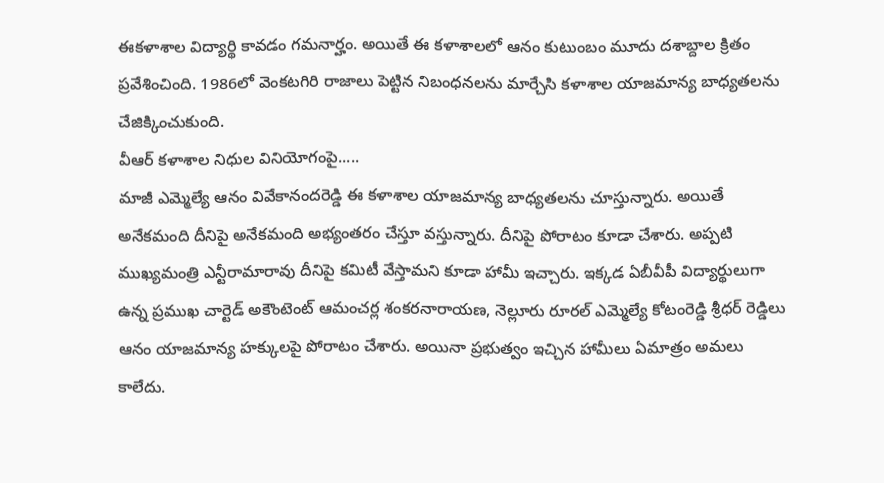ఈకళాశాల విద్యార్థి కావడం గమనార్హం. అయితే ఈ కళాశాలలో ఆనం కుటుంబం మూదు దశాబ్దాల క్రితం ప్రవేశించింది. 1986లో వెంకటగిరి రాజాలు పెట్టిన నిబంధనలను మార్చేసి కళాశాల యాజమాన్య బాధ్యతలను చేజిక్కించుకుంది.
వీఆర్ కళాశాల నిధుల వినియోగంపై.....
మాజీ ఎమ్మెల్యే ఆనం వివేకానందరెడ్డి ఈ కళాశాల యాజమాన్య బాధ్యతలను చూస్తున్నారు. అయితే అనేకమంది దీనిపై అనేకమంది అభ్యంతరం చేస్తూ వస్తున్నారు. దీనిపై పోరాటం కూడా చేశారు. అప్పటి ముఖ్యమంత్రి ఎన్టీరామారావు దీనిపై కమిటీ వేస్తామని కూడా హామీ ఇచ్చారు. ఇక్కడ ఏబీవీపీ విద్యార్థులుగా ఉన్న ప్రముఖ చార్టెడ్ అకౌంటెంట్ ఆమంచర్ల శంకరనారాయణ, నెల్లూరు రూరల్ ఎమ్మెల్యే కోటంరెడ్డి శ్రీధర్ రెడ్డిలు ఆనం యాజమాన్య హక్కులపై పోరాటం చేశారు. అయినా ప్రభుత్వం ఇచ్చిన హామీలు ఏమాత్రం అమలు కాలేదు.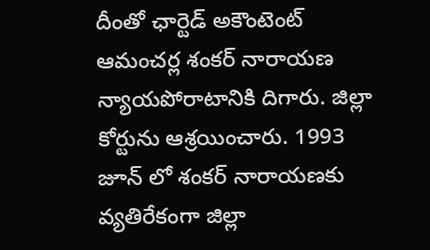దీంతో ఛార్టెడ్ అకౌంటెంట్ ఆమంచర్ల శంకర్ నారాయణ న్యాయపోరాటానికి దిగారు. జిల్లా కోర్టును ఆశ్రయించారు. 1993 జూన్ లో శంకర్ నారాయణకు వ్యతిరేకంగా జిల్లా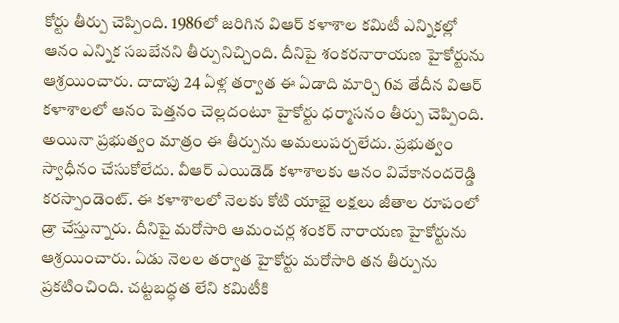కోర్టు తీర్పు చెప్పింది. 1986లో జరిగిన విఆర్ కళాశాల కమిటీ ఎన్నికల్లో ఆనం ఎన్నిక సబబేనని తీర్పునిచ్చింది. దీనిపై శంకరనారాయణ హైకోర్టును ఆశ్రయించారు. దాదాపు 24 ఏళ్ల తర్వాత ఈ ఏడాది మార్చి 6వ తేదీన విఆర్ కళాశాలలో ఆనం పెత్తనం చెల్లదంటూ హైకోర్టు ధర్మాసనం తీర్పు చెప్పింది. అయినా ప్రభుత్వం మాత్రం ఈ తీర్పును అమలుపర్చలేదు. ప్రభుత్వం స్వాధీనం చేసుకోలేదు. వీఆర్ ఎయిడెడ్ కళాశాలకు ఆనం వివేకానందరెడ్డి కరస్పాండెంట్. ఈ కళాశాలలో నెలకు కోటి యాభై లక్షలు జీతాల రూపంలో డ్రా చేస్తున్నారు. దీనిపై మరోసారి ఆమంచర్ల శంకర్ నారాయణ హైకోర్టును ఆశ్రయించారు. ఏడు నెలల తర్వాత హైకోర్టు మరోసారి తన తీర్పును ప్రకటించింది. చట్టబద్ధత లేని కమిటీకి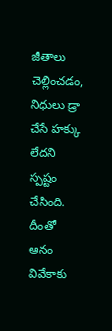జీతాలు చెల్లించడం, నిధులు డ్రా చేసే హక్కు లేదని స్పష్టం చేసింది. దీంతో ఆనం వివేకాకు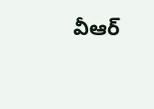వీఆర్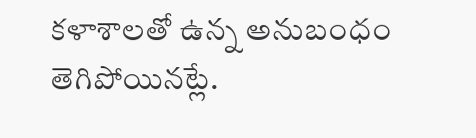కళాశాలతో ఉన్న అనుబంధం తెగిపోయినట్లే.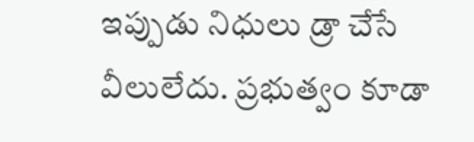ఇప్పుడు నిధులు డ్రా చేసే వీలులేదు. ప్రభుత్వం కూడా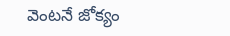వెంటనే జోక్యం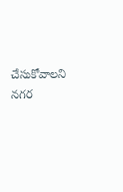చేసుకోవాలని నగర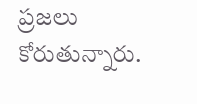ప్రజలు కోరుతున్నారు.